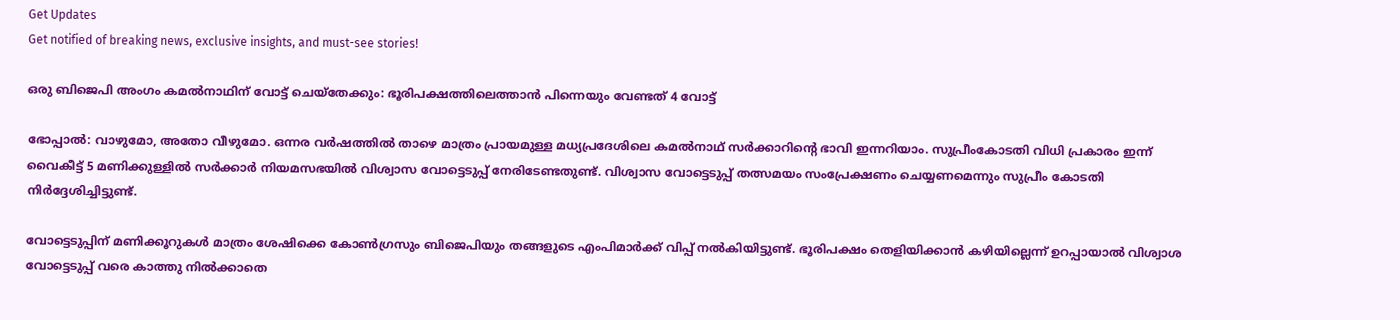Get Updates
Get notified of breaking news, exclusive insights, and must-see stories!

ഒരു ബിജെപി അംഗം കമല്‍നാഥിന് വോട്ട് ചെയ്തേക്കും: ഭൂരിപക്ഷത്തിലെത്താന്‍ പിന്നെയും വേണ്ടത് 4 വോട്ട്

ഭോപ്പാല്‍: വാഴുമോ, അതോ വീഴുമോ. ഒന്നര വര്‍ഷത്തില്‍ താഴെ മാത്രം പ്രായമുള്ള മധ്യപ്രദേശിലെ കമല്‍നാഥ് സര്‍ക്കാറിന്‍റെ ഭാവി ഇന്നറിയാം. സുപ്രീംകോടതി വിധി പ്രകാരം ഇന്ന് വൈകീട്ട് 5 മണിക്കുള്ളില്‍ സര്‍ക്കാര്‍ നിയമസഭയില്‍ വിശ്വാസ വോട്ടെടുപ്പ് നേരിടേണ്ടതുണ്ട്. വിശ്വാസ വോട്ടെടുപ്പ് തത്സമയം സംപ്രേക്ഷണം ചെയ്യണമെന്നും സുപ്രീം കോടതി നിര്‍ദ്ദേശിച്ചിട്ടുണ്ട്.

വോട്ടെടുപ്പിന് മണിക്കൂറുകള്‍ മാത്രം ശേഷിക്കെ കോണ്‍ഗ്രസും ബിജെപിയും തങ്ങളുടെ എംപിമാര്‍ക്ക് വിപ്പ് നല്‍കിയിട്ടുണ്ട്. ഭൂരിപക്ഷം തെളിയിക്കാന്‍ കഴിയില്ലെന്ന് ഉറപ്പായാല്‍ വിശ്വാശ വോട്ടെടുപ്പ് വരെ കാത്തു നില്‍ക്കാതെ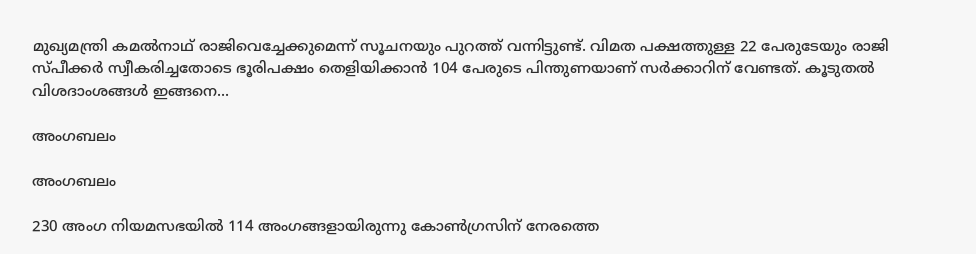മുഖ്യമന്ത്രി കമല്‍നാഥ് രാജിവെച്ചേക്കുമെന്ന് സൂചനയും പുറത്ത് വന്നിട്ടുണ്ട്. വിമത പക്ഷത്തുള്ള 22 പേരുടേയും രാജി സ്പീക്കര്‍ സ്വീകരിച്ചതോടെ ഭൂരിപക്ഷം തെളിയിക്കാന്‍ 104 പേരുടെ പിന്തുണയാണ് സര്‍ക്കാറിന് വേണ്ടത്. കൂടുതല്‍ വിശദാംശങ്ങള്‍ ഇങ്ങനെ...

അംഗബലം

അംഗബലം

230 അംഗ നിയമസഭയില്‍ 114 അംഗങ്ങളായിരുന്നു കോണ്‍ഗ്രസിന് നേരത്തെ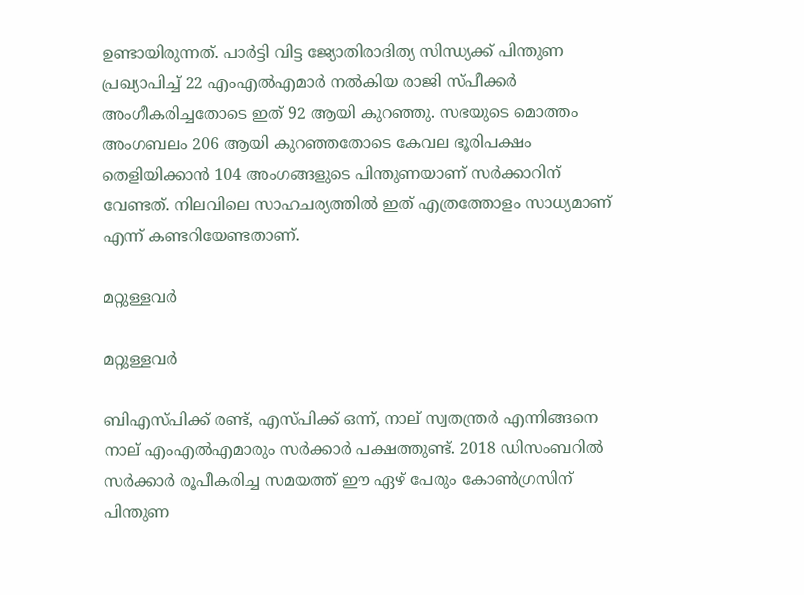ഉണ്ടായിരുന്നത്. പാര്‍ട്ടി വിട്ട ജ്യോതിരാദിത്യ സിന്ധ്യക്ക് പിന്തുണ പ്രഖ്യാപിച്ച് 22 എംഎല്‍എമാര്‍ നല്‍കിയ രാജി സ്പീക്കര്‍ അംഗീകരിച്ചതോടെ ഇത് 92 ആയി കുറഞ്ഞു. സഭയുടെ മൊത്തം അംഗബലം 206 ആയി കുറഞ്ഞതോടെ കേവല ഭൂരിപക്ഷം തെളിയിക്കാന്‍ 104 അംഗങ്ങളുടെ പിന്തുണയാണ് സര്‍ക്കാറിന് വേണ്ടത്. നിലവിലെ സാഹചര്യത്തില്‍ ഇത് എത്രത്തോളം സാധ്യമാണ് എന്ന് കണ്ടറിയേണ്ടതാണ്.

മറ്റുള്ളവര്‍

മറ്റുള്ളവര്‍

ബി‌എസ്‌പിക്ക് രണ്ട്, എസ്‌പിക്ക് ഒന്ന്, നാല് സ്വതന്ത്രർ എന്നിങ്ങനെ നാല് എംഎല്‍എമാരും സര്‍ക്കാര്‍ പക്ഷത്തുണ്ട്. 2018 ഡിസംബറിൽ സർക്കാർ രൂപീകരിച്ച സമയത്ത് ഈ ഏഴ് പേരും കോൺഗ്രസിന് പിന്തുണ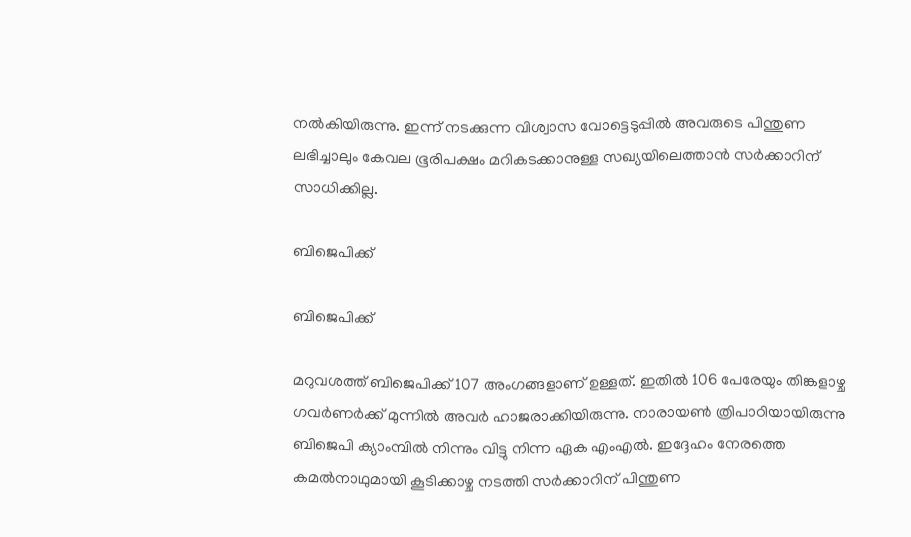നൽകിയിരുന്നു. ഇന്ന് നടക്കുന്ന വിശ്വാസ വോട്ടെടുപ്പില്‍ അവരുടെ പിന്തുണ ലഭിച്ചാലും കേവല ഭൂരിപക്ഷം മറികടക്കാനുള്ള സഖ്യയിലെത്താന്‍ സര്‍ക്കാറിന് സാധിക്കില്ല.

ബിജെപിക്ക്

ബിജെപിക്ക്

മറുവശത്ത് ബിജെപിക്ക് 107 അംഗങ്ങളാണ് ഉള്ളത്. ഇതില്‍ 106 പേരേയും തിങ്കളാഴ്ച ഗവര്‍ണര്‍ക്ക് മുന്നില്‍ അവര്‍ ഹാജരാക്കിയിരുന്നു. നാരായണ്‍ ത്രിപാഠിയായിരുന്നു ബിജെപി ക്യാംമ്പില്‍ നിന്നും വിട്ടു നിന്ന ഏക എംഎല്‍. ഇദ്ദേഹം നേരത്തെ കമല്‍നാഥുമായി കൂടിക്കാഴ്ച നടത്തി സര്‍ക്കാറിന് പിന്തുണ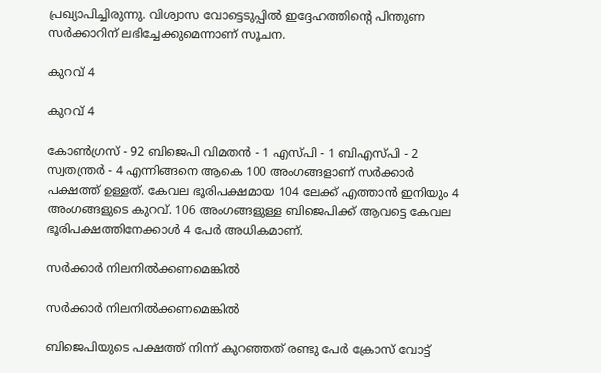പ്രഖ്യാപിച്ചിരുന്നു. വിശ്വാസ വോട്ടെടുപ്പില്‍ ഇദ്ദേഹത്തിന്‍റെ പിന്തുണ സര്‍ക്കാറിന് ലഭിച്ചേക്കുമെന്നാണ് സൂചന.

കുറവ് 4

കുറവ് 4

കോൺഗ്രസ് - 92 ബിജെപി വിമതൻ - 1 എസ്പി - 1 ബിഎസ്പി - 2 സ്വതന്ത്രർ - 4 എന്നിങ്ങനെ ആകെ 100 അംഗങ്ങളാണ് സര്‍ക്കാര്‍ പക്ഷത്ത് ഉള്ളത്. കേവല ഭൂരിപക്ഷമായ 104 ലേക്ക് എത്താന്‍ ഇനിയും 4 അംഗങ്ങളുടെ കുറവ്. 106 അംഗങ്ങളുള്ള ബിജെപിക്ക് ആവട്ടെ കേവല ഭൂരിപക്ഷത്തിനേക്കാള്‍ 4 പേര്‍ അധികമാണ്.

സര്‍ക്കാര്‍ നിലനില്‍ക്കണമെങ്കില്‍

സര്‍ക്കാര്‍ നിലനില്‍ക്കണമെങ്കില്‍

ബിജെപിയുടെ പക്ഷത്ത് നിന്ന് കുറഞ്ഞത് രണ്ടു പേര്‍ ക്രോസ് വോട്ട്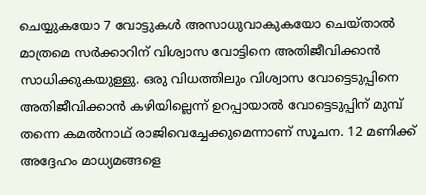ചെയ്യുകയോ 7 വോട്ടുകള്‍ അസാധുവാകുകയോ ചെയ്താല്‍ മാത്രമെ സര്‍ക്കാറിന് വിശ്വാസ വോട്ടിനെ അതിജീവിക്കാന്‍ സാധിക്കുകയുള്ളു. ഒരു വിധത്തിലും വിശ്വാസ വോട്ടെടുപ്പിനെ അതിജീവിക്കാന്‍ കഴിയില്ലെന്ന് ഉറപ്പായാല്‍ വോട്ടെടുപ്പിന് മുമ്പ് തന്നെ കമല്‍നാഥ് രാജിവെച്ചേക്കുമെന്നാണ് സൂചന. 12 മണിക്ക് അദ്ദേഹം മാധ്യമങ്ങളെ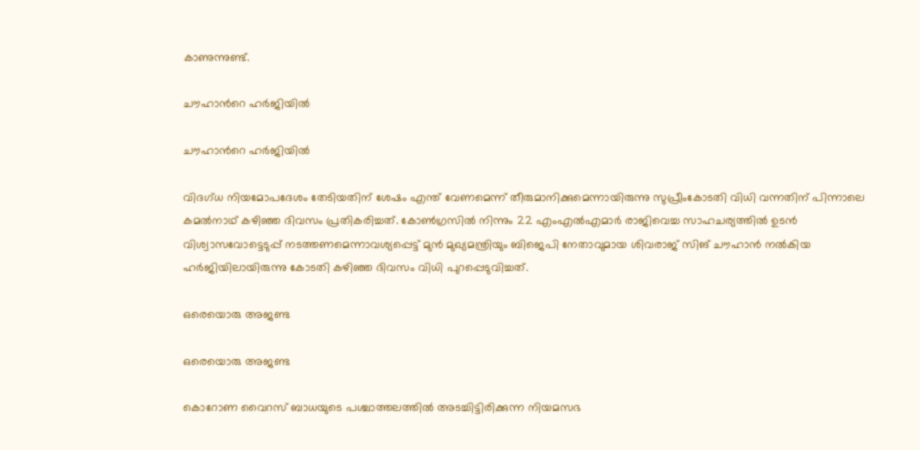കാണുന്നുണ്ട്.

ചൗഹാന്‍റെ ഹര്‍ജിയില്‍

ചൗഹാന്‍റെ ഹര്‍ജിയില്‍

വിദഗ്ധ നിയമോപദേശം തേടിയതിന് ശേഷം എന്ത് വേണമെന്ന് തീരുമാനിക്കുമെന്നായിരുന്നു സുപ്രീംകോടതി വിധി വന്നതിന് പിന്നാലെ കമല്‍നാഥ് കഴിഞ്ഞ ദിവസം പ്രതികരിച്ചത്. കോണ്‍ഗ്രസില്‍ നിന്നും 22 എംഎല്‍എമാര്‍ രാജിവെച്ച സാഹചര്യത്തില്‍ ഉടന്‍ വിശ്വാസവോട്ടെടുപ്പ് നടത്തണമെന്നാവശ്യപ്പെട്ട് മുന്‍ മുഖ്യമന്ത്രിയും ബിജെപി നേതാവുമായ ശിവരാജ് സിങ് ചൗഹാന്‍ നല്‍കിയ ഹര്‍ജിയിലായിരുന്നു കോടതി കഴിഞ്ഞ ദിവസം വിധി പുറപ്പെടുവിച്ചത്.

ഒരെയൊരു അജണ്ട

ഒരെയൊരു അജണ്ട

കൊറോണ വൈറസ് ബാധയുടെ പശ്ചാത്തലത്തില്‍ അടച്ചിട്ടിരിക്കുന്ന നിയമസഭ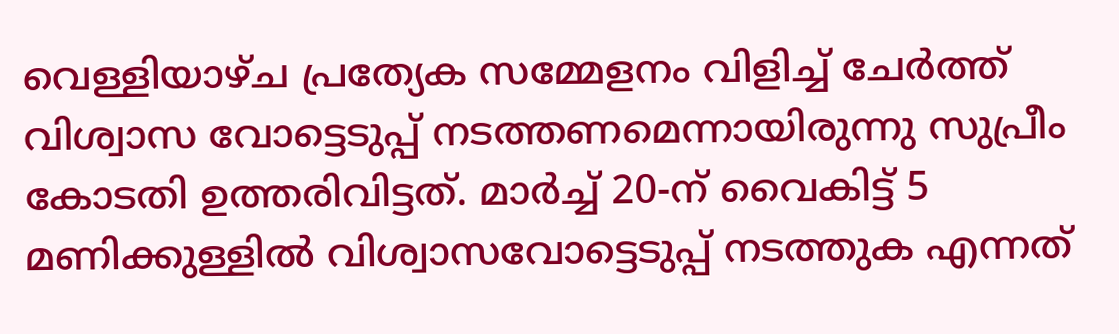വെള്ളിയാഴ്ച പ്രത്യേക സമ്മേളനം വിളിച്ച് ചേര്‍ത്ത് വിശ്വാസ വോട്ടെടുപ്പ് നടത്തണമെന്നായിരുന്നു സുപ്രീം കോടതി ഉത്തരിവിട്ടത്. മാർച്ച് 20-ന് വൈകിട്ട് 5 മണിക്കുള്ളിൽ വിശ്വാസവോട്ടെടുപ്പ് നടത്തുക എന്നത്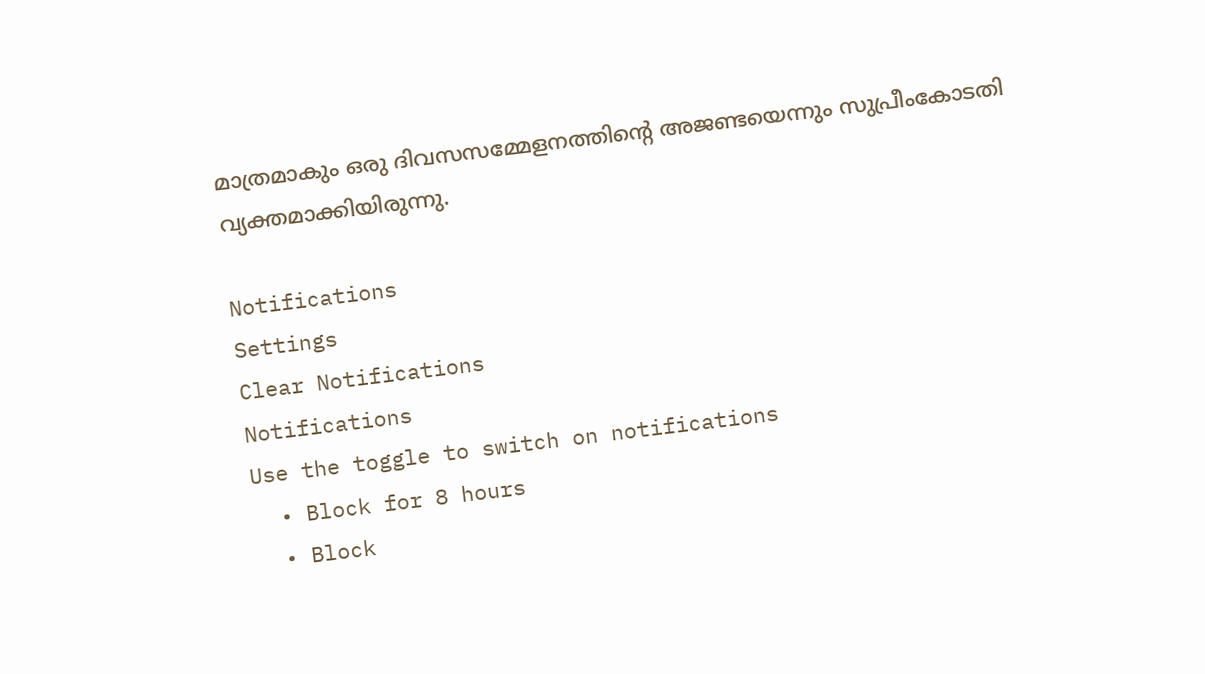മാത്രമാകും ഒരു ദിവസസമ്മേളനത്തിന്‍റെ അജണ്ടയെന്നും സുപ്രീംകോടതി വ്യക്തമാക്കിയിരുന്നു.

Notifications
Settings
Clear Notifications
Notifications
Use the toggle to switch on notifications
  • Block for 8 hours
  • Block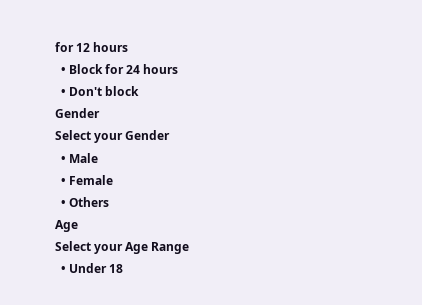for 12 hours
  • Block for 24 hours
  • Don't block
Gender
Select your Gender
  • Male
  • Female
  • Others
Age
Select your Age Range
  • Under 18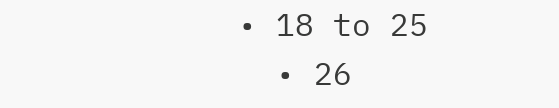• 18 to 25
  • 26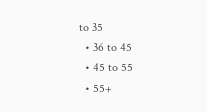to 35
  • 36 to 45
  • 45 to 55
  • 55+